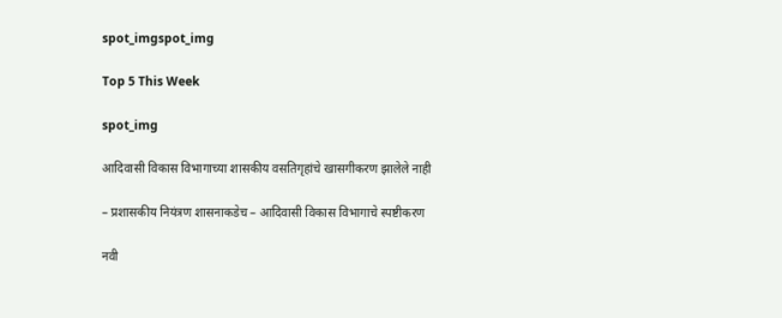spot_imgspot_img

Top 5 This Week

spot_img

आदिवासी विकास विभागाच्या शासकीय वसतिगृहांचे खासगीकरण झालेले नाही

– प्रशासकीय नियंत्रण शासनाकडेच – आदिवासी विकास विभागाचे स्पष्टीकरण

नवी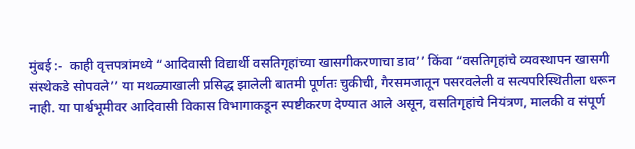मुंबई :-  काही वृत्तपत्रांमध्ये “आदिवासी विद्यार्थी वसतिगृहांच्या खासगीकरणाचा डाव’’ किंवा “वसतिगृहांचे व्यवस्थापन खासगी संस्थेकडे सोपवले’’ या मथळ्याखाली प्रसिद्ध झालेली बातमी पूर्णतः चुकीची, गैरसमजातून पसरवलेली व सत्यपरिस्थितीला धरून नाही. या पार्श्वभूमीवर आदिवासी विकास विभागाकडून स्पष्टीकरण देण्यात आले असून, वसतिगृहांचे नियंत्रण, मालकी व संपूर्ण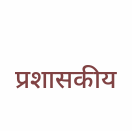प्रशासकीय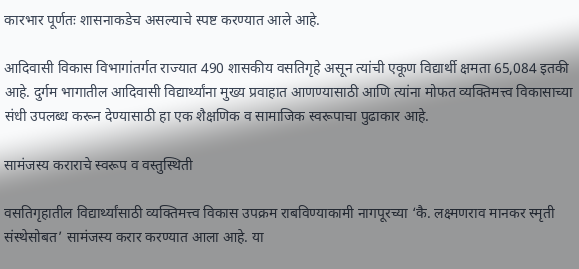कारभार पूर्णतः शासनाकडेच असल्याचे स्पष्ट करण्यात आले आहे.

आदिवासी विकास विभागांतर्गत राज्यात 490 शासकीय वसतिगृहे असून त्यांची एकूण विद्यार्थी क्षमता 65,084 इतकी आहे. दुर्गम भागातील आदिवासी विद्यार्थ्यांना मुख्य प्रवाहात आणण्यासाठी आणि त्यांना मोफत व्यक्तिमत्त्व विकासाच्या संधी उपलब्ध करून देण्यासाठी हा एक शैक्षणिक व सामाजिक स्वरूपाचा पुढाकार आहे.

सामंजस्य कराराचे स्वरूप व वस्तुस्थिती

वसतिगृहातील विद्यार्थ्यांसाठी व्यक्तिमत्त्व विकास उपक्रम राबविण्याकामी नागपूरच्या ‘कै. लक्ष्मणराव मानकर स्मृती संस्थेसोबत’ सामंजस्य करार करण्यात आला आहे. या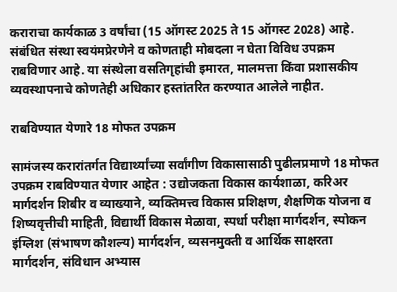कराराचा कार्यकाळ 3 वर्षांचा (15 ऑगस्ट 2025 ते 15 ऑगस्ट 2028) आहे. संबंधित संस्था स्वयंमप्रेरणेने व कोणताही मोबदला न घेता विविध उपक्रम राबविणार आहे. या संस्थेला वसतिगृहांची इमारत, मालमत्ता किंवा प्रशासकीय व्यवस्थापनाचे कोणतेही अधिकार हस्तांतरित करण्यात आलेले नाहीत.

राबविण्यात येणारे 18 मोफत उपक्रम

सामंजस्य करारांतर्गत विद्यार्थ्यांच्या सर्वांगीण विकासासाठी पुढीलप्रमाणे 18 मोफत उपक्रम राबविण्यात येणार आहेत : उद्योजकता विकास कार्यशाळा, करिअर मार्गदर्शन शिबीर व व्याख्याने, व्यक्तिमत्त्व विकास प्रशिक्षण, शैक्षणिक योजना व शिष्यवृत्तीची माहिती, विद्यार्थी विकास मेळावा, स्पर्धा परीक्षा मार्गदर्शन, स्पोकन इंग्लिश (संभाषण कौशल्य) मार्गदर्शन, व्यसनमुक्ती व आर्थिक साक्षरता मार्गदर्शन, संविधान अभ्यास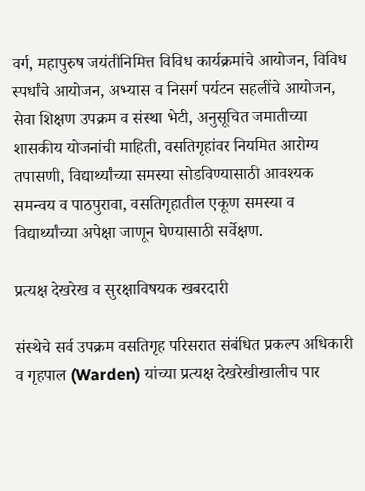वर्ग, महापुरुष जयंतीनिमित्त विविध कार्यक्रमांचे आयोजन, विविध स्पर्धांचे आयोजन, अभ्यास व निसर्ग पर्यटन सहलींचे आयोजन, सेवा शिक्षण उपक्रम व संस्था भेटी, अनुसूचित जमातीच्या शासकीय योजनांची माहिती, वसतिगृहांवर नियमित आरोग्य तपासणी, विद्यार्थ्यांच्या समस्या सोडविण्यासाठी आवश्यक समन्वय व पाठपुरावा, वसतिगृहातील एकूण समस्या व विद्यार्थ्यांच्या अपेक्षा जाणून घेण्यासाठी सर्वेक्षण.

प्रत्यक्ष देखरेख व सुरक्षाविषयक खबरदारी

संस्थेचे सर्व उपक्रम वसतिगृह परिसरात संबंधित प्रकल्प अधिकारी व गृहपाल (Warden) यांच्या प्रत्यक्ष देखरेखीखालीच पार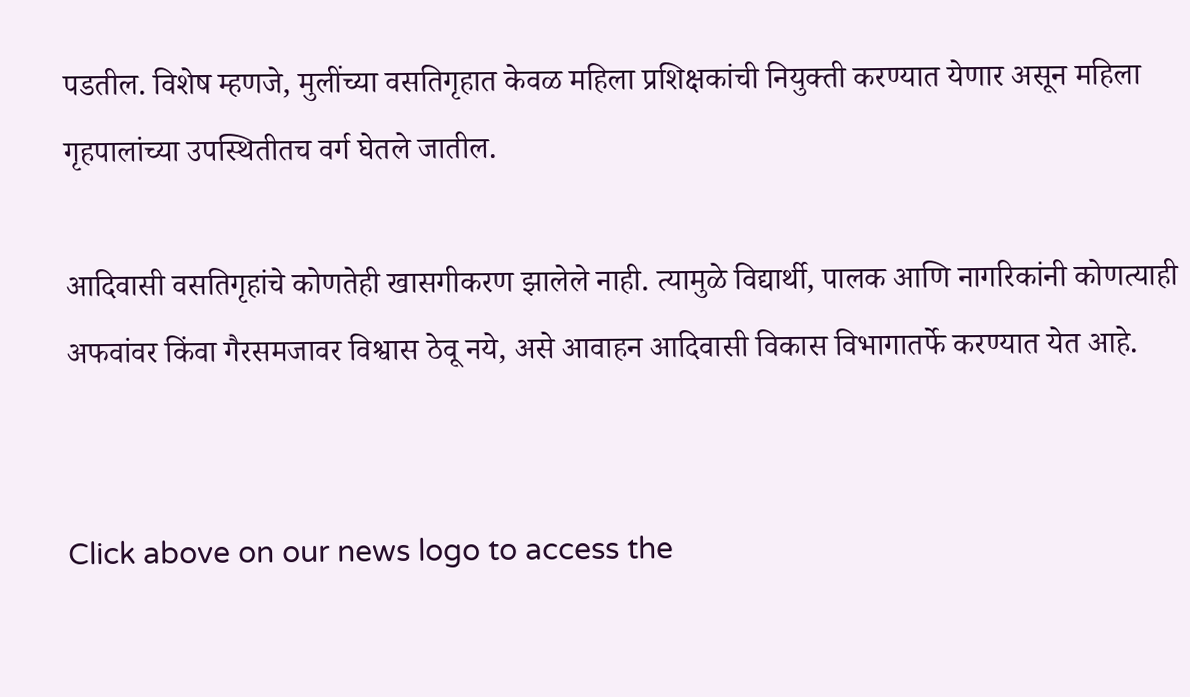पडतील. विशेष म्हणजे, मुलींच्या वसतिगृहात केवळ महिला प्रशिक्षकांची नियुक्ती करण्यात येणार असून महिला गृहपालांच्या उपस्थितीतच वर्ग घेतले जातील.

आदिवासी वसतिगृहांचे कोणतेही खासगीकरण झालेले नाही. त्यामुळे विद्यार्थी, पालक आणि नागरिकांनी कोणत्याही अफवांवर किंवा गैरसमजावर विश्वास ठेवू नये, असे आवाहन आदिवासी विकास विभागातर्फे करण्यात येत आहे.


Click above on our news logo to access the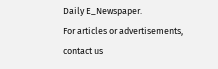Daily E_Newspaper.
For articles or advertisements, contact us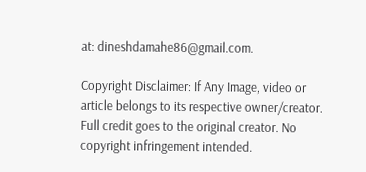at: dineshdamahe86@gmail.com.

Copyright Disclaimer: If Any Image, video or article belongs to its respective owner/creator. Full credit goes to the original creator. No copyright infringement intended.